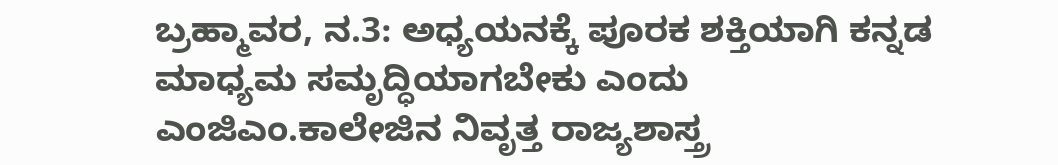ಬ್ರಹ್ಮಾವರ, ನ.3: ಅಧ್ಯಯನಕ್ಕೆ ಪೂರಕ ಶಕ್ತಿಯಾಗಿ ಕನ್ನಡ ಮಾಧ್ಯಮ ಸಮೃದ್ಧಿಯಾಗಬೇಕು ಎಂದು ಎಂಜಿಎಂ.ಕಾಲೇಜಿನ ನಿವೃತ್ತ ರಾಜ್ಯಶಾಸ್ತ್ರ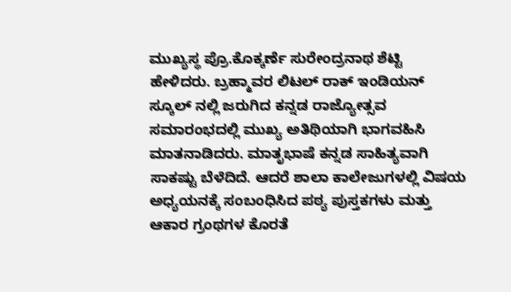ಮುಖ್ಯಸ್ಥ ಪ್ರೊ.ಕೊಕ್ಕರ್ಣೆ ಸುರೇಂದ್ರನಾಥ ಶೆಟ್ಟಿ ಹೇಳಿದರು. ಬ್ರಹ್ಮಾವರ ಲಿಟಲ್ ರಾಕ್ ಇಂಡಿಯನ್ ಸ್ಕೂಲ್ ನಲ್ಲಿ ಜರುಗಿದ ಕನ್ನಡ ರಾಜ್ಯೇೂತ್ಸವ ಸಮಾರಂಭದಲ್ಲಿ ಮುಖ್ಯ ಅತಿಥಿಯಾಗಿ ಭಾಗವಹಿಸಿ ಮಾತನಾಡಿದರು. ಮಾತೃಭಾಷೆ ಕನ್ನಡ ಸಾಹಿತ್ಯವಾಗಿ ಸಾಕಷ್ಟು ಬೆಳೆದಿದೆ. ಆದರೆ ಶಾಲಾ ಕಾಲೇಜುಗಳಲ್ಲಿ ವಿಷಯ ಅಧ್ಯಯನಕ್ಕೆ ಸಂಬಂಧಿಸಿದ ಪಠ್ಯ ಪುಸ್ತಕಗಳು ಮತ್ತು ಆಕಾರ ಗ್ರಂಥಗಳ ಕೊರತೆ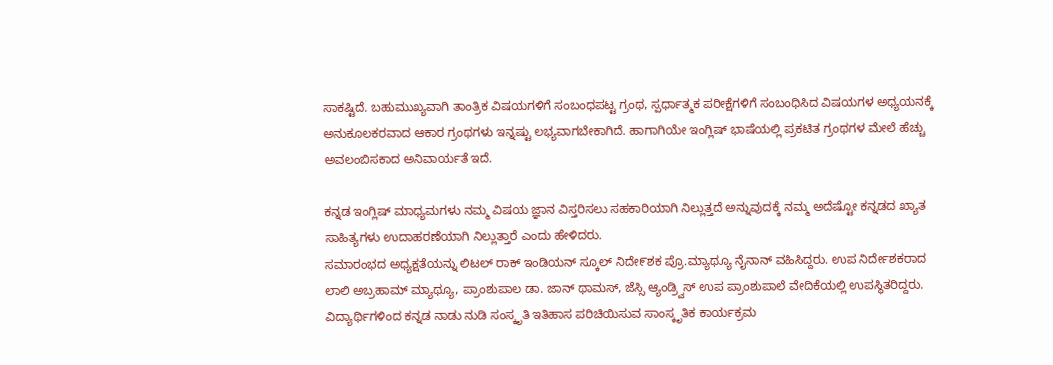ಸಾಕಷ್ಟಿದೆ. ಬಹುಮುಖ್ಯವಾಗಿ ತಾಂತ್ರಿಕ ವಿಷಯಗಳಿಗೆ ಸಂಬಂಧಪಟ್ಟ ಗ್ರಂಥ, ಸ್ಪರ್ಧಾತ್ಮಕ ಪರೀಕ್ಷೆಗಳಿಗೆ ಸಂಬಂಧಿಸಿದ ವಿಷಯಗಳ ಅಧ್ಯಯನಕ್ಕೆ ಅನುಕೂಲಕರವಾದ ಆಕಾರ ಗ್ರಂಥಗಳು ಇನ್ನಷ್ಟು ಲಭ್ಯವಾಗಬೇಕಾಗಿದೆ. ಹಾಗಾಗಿಯೇ ಇಂಗ್ಲಿಷ್ ಭಾಷೆಯಲ್ಲಿ ಪ್ರಕಟಿತ ಗ್ರಂಥಗಳ ಮೇಲೆ ಹೆಚ್ಚು ಅವಲಂಬಿಸಕಾದ ಅನಿವಾರ್ಯತೆ ಇದೆ.

ಕನ್ನಡ ಇಂಗ್ಲಿಷ್ ಮಾಧ್ಯಮಗಳು ನಮ್ಮ ವಿಷಯ ಜ್ಞಾನ ವಿಸ್ತರಿಸಲು ಸಹಕಾರಿಯಾಗಿ ನಿಲ್ಲುತ್ತದೆ ಅನ್ನುವುದಕ್ಕೆ ನಮ್ಮ ಅದೆಷ್ಟೋ ಕನ್ನಡದ ಖ್ಯಾತ ಸಾಹಿತ್ಯಗಳು ಉದಾಹರಣೆಯಾಗಿ ನಿಲ್ಲುತ್ತಾರೆ ಎಂದು ಹೇಳಿದರು.
ಸಮಾರಂಭದ ಅಧ್ಯಕ್ಷತೆಯನ್ನು ಲಿಟಲ್ ರಾಕ್ ಇಂಡಿಯನ್ ಸ್ಕೂಲ್ ನಿದೇ೯ಶಕ ಪ್ರೊ.ಮ್ಯಾಥ್ಯೂ ನೈನಾನ್ ವಹಿಸಿದ್ದರು. ಉಪ ನಿರ್ದೇಶಕರಾದ ಲಾಲಿ ಅಬ್ರಹಾಮ್ ಮ್ಯಾಥ್ಯೂ, ಪ್ರಾಂಶುಪಾಲ ಡಾ. ಜಾನ್ ಥಾಮಸ್, ಜೆಸ್ಸಿ ಆ್ಯಂಡ್ರ್ವಿಸ್ ಉಪ ಪ್ರಾಂಶುಪಾಲೆ ವೇದಿಕೆಯಲ್ಲಿ ಉಪಸ್ಥಿತರಿದ್ದರು. ವಿದ್ಯಾರ್ಥಿಗಳಿಂದ ಕನ್ನಡ ನಾಡು ನುಡಿ ಸಂಸ್ಕೃತಿ ಇತಿಹಾಸ ಪರಿಚಿಯಿಸುವ ಸಾಂಸ್ಕೃತಿಕ ಕಾರ್ಯಕ್ರಮ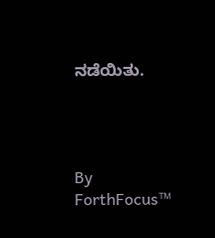ನಡೆಯಿತು.




By
ForthFocus™